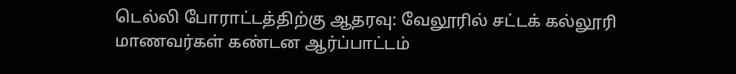டெல்லி போராட்டத்திற்கு ஆதரவு: வேலூரில் சட்டக் கல்லூரி மாணவர்கள் கண்டன ஆர்ப்பாட்டம்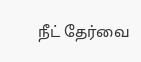நீட் தேர்வை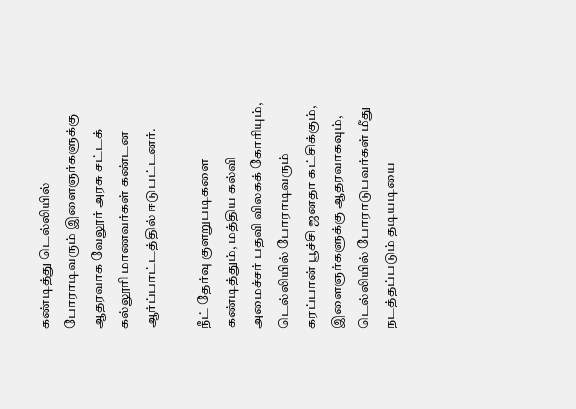கண்டித்து டெல்லியில் போராடிவரும் இளைஞர்களுக்கு ஆதரவாக வேலூர் அரசு சட்டக் கல்லூரி மாணவர்கள் கண்டன ஆர்ப்பாட்டத்தில் ஈடுபட்டனர்.

நீட் தேர்வு குளறுபடிகளை கண்டித்தும், மத்திய கல்வி அமைச்சர் பதவி விலகக் கோரியும், டெல்லியில் போராடிவரும் கரப்பான் பூச்சி ஜனதா கட்சிக்கும், இளைஞர்களுக்கு ஆதரவாகவும், டெல்லியில் போராடுபவர்கள் மீது நடத்தப்படும் தடியடியை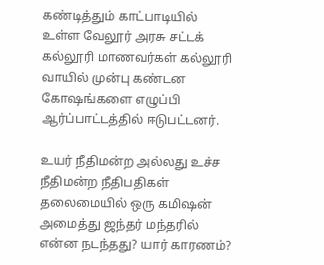கண்டித்தும் காட்பாடியில் உள்ள வேலூர் அரசு சட்டக் கல்லூரி மாணவர்கள் கல்லூரி வாயில் முன்பு கண்டன கோஷங்களை எழுப்பி ஆர்ப்பாட்டத்தில் ஈடுபட்டனர்.

உயர் நீதிமன்ற அல்லது உச்ச நீதிமன்ற நீதிபதிகள் தலைமையில் ஒரு கமிஷன் அமைத்து ஜந்தர் மந்தரில் என்ன நடந்தது? யார் காரணம்?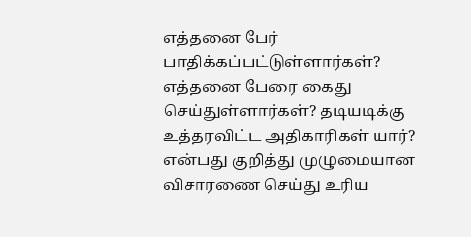எத்தனை பேர் பாதிக்கப்பட்டுள்ளார்கள்? எத்தனை பேரை கைது செய்துள்ளார்கள்? தடியடிக்கு உத்தரவிட்ட அதிகாரிகள் யார்? என்பது குறித்து முழுமையான விசாரணை செய்து உரிய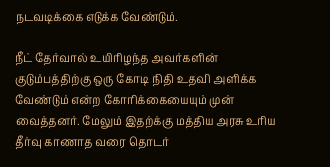நடவடிக்கை எடுக்க வேண்டும்.

நீட் தேர்வால் உயிரிழந்த அவர்களின் குடும்பத்திற்கு ஒரு கோடி நிதி உதவி அளிக்க வேண்டும் என்ற கோரிக்கையையும் முன் வைத்தனர். மேலும் இதற்க்கு மத்திய அரசு உரிய தீர்வு காணாத வரை தொடர்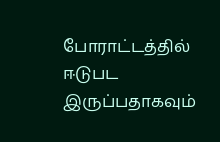போராட்டத்தில் ஈடுபட இருப்பதாகவும்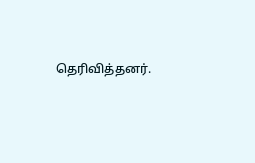தெரிவித்தனர்.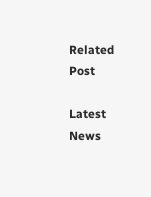Related Post

Latest News